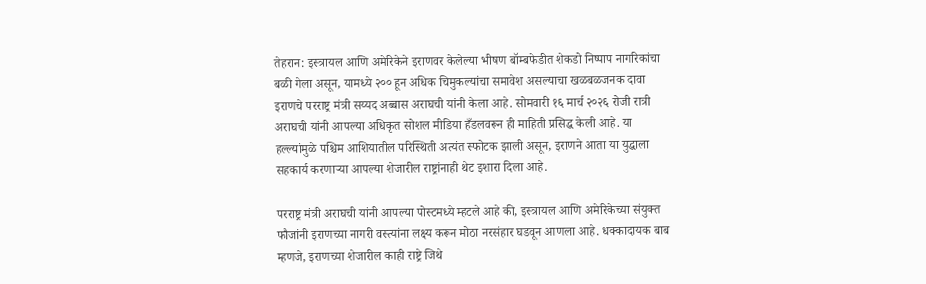तेहरान: इस्त्रायल आणि अमेरिकेने इराणवर केलेल्या भीषण बॉम्बफेडीत शेकडो निष्पाप नागरिकांचा बळी गेला असून, यामध्ये २०० हून अधिक चिमुकल्यांचा समावेश असल्याचा खळबळजनक दावा इराणचे परराष्ट्र मंत्री सय्यद अब्बास अराघची यांनी केला आहे. सोमवारी १६ मार्च २०२६ रोजी रात्री अराघची यांनी आपल्या अधिकृत सोशल मीडिया हँडलवरून ही माहिती प्रसिद्ध केली आहे. या हल्ल्यांमुळे पश्चिम आशियातील परिस्थिती अत्यंत स्फोटक झाली असून, इराणने आता या युद्धाला सहकार्य करणाऱ्या आपल्या शेजारील राष्ट्रांनाही थेट इशारा दिला आहे.

परराष्ट्र मंत्री अराघची यांनी आपल्या पोस्टमध्ये म्हटले आहे की, इस्त्रायल आणि अमेरिकेच्या संयुक्त फौजांनी इराणच्या नागरी वस्त्यांना लक्ष्य करून मोठा नरसंहार घडवून आणला आहे. धक्कादायक बाब म्हणजे, इराणच्या शेजारील काही राष्ट्रे जिथे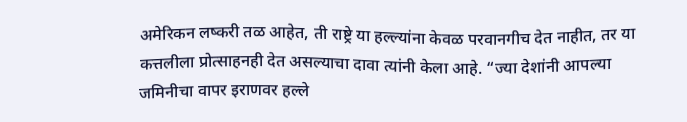अमेरिकन लष्करी तळ आहेत, ती राष्ट्रे या हल्ल्यांना केवळ परवानगीच देत नाहीत, तर या कत्तलीला प्रोत्साहनही देत असल्याचा दावा त्यांनी केला आहे. “ज्या देशांनी आपल्या जमिनीचा वापर इराणवर हल्ले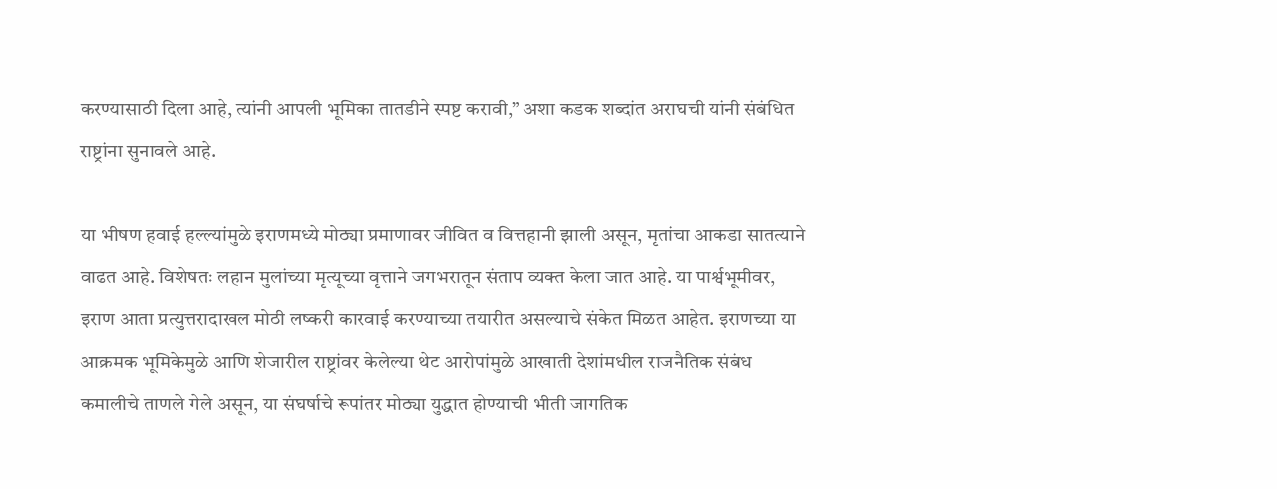करण्यासाठी दिला आहे, त्यांनी आपली भूमिका तातडीने स्पष्ट करावी,” अशा कडक शब्दांत अराघची यांनी संबंधित राष्ट्रांना सुनावले आहे.

या भीषण हवाई हल्ल्यांमुळे इराणमध्ये मोठ्या प्रमाणावर जीवित व वित्तहानी झाली असून, मृतांचा आकडा सातत्याने वाढत आहे. विशेषतः लहान मुलांच्या मृत्यूच्या वृत्ताने जगभरातून संताप व्यक्त केला जात आहे. या पार्श्वभूमीवर, इराण आता प्रत्युत्तरादाखल मोठी लष्करी कारवाई करण्याच्या तयारीत असल्याचे संकेत मिळत आहेत. इराणच्या या आक्रमक भूमिकेमुळे आणि शेजारील राष्ट्रांवर केलेल्या थेट आरोपांमुळे आखाती देशांमधील राजनैतिक संबंध कमालीचे ताणले गेले असून, या संघर्षाचे रूपांतर मोठ्या युद्धात होण्याची भीती जागतिक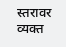स्तरावर व्यक्त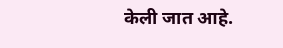केली जात आहे.